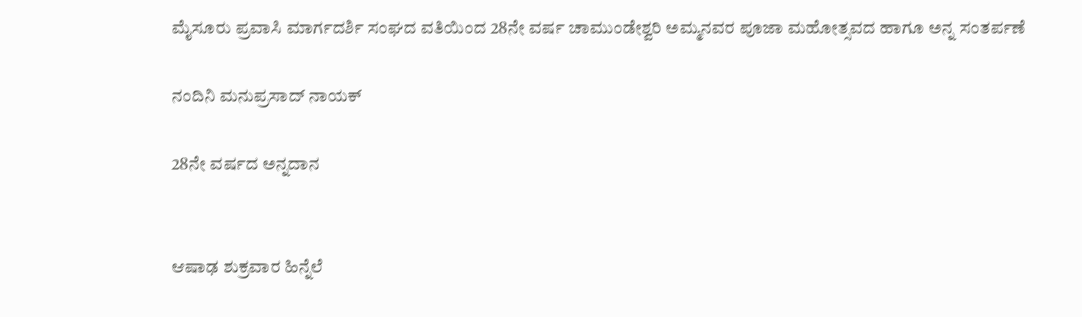ಮೈಸೂರು ಪ್ರವಾಸಿ ಮಾರ್ಗದರ್ಶಿ ಸಂಘದ ವತಿಯಿಂದ 28ನೇ ವರ್ಷ ಚಾಮುಂಡೇಶ್ವರಿ ಅಮ್ಮನವರ ಪೂಜಾ ಮಹೋತ್ಸವದ ಹಾಗೂ ಅನ್ನ ಸಂತರ್ಪಣೆ

ನಂದಿನಿ ಮನುಪ್ರಸಾದ್ ನಾಯಕ್

28ನೇ ವರ್ಷದ ಅನ್ನದಾನ


ಆಷಾಢ ಶುಕ್ರವಾರ ಹಿನ್ನೆಲೆ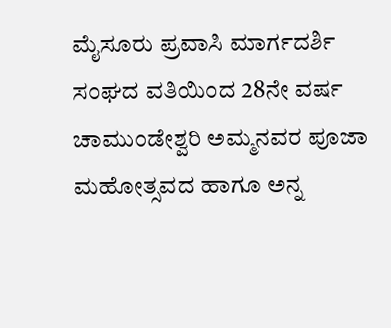ಮೈಸೂರು ಪ್ರವಾಸಿ ಮಾರ್ಗದರ್ಶಿ ಸಂಘದ ವತಿಯಿಂದ 28ನೇ ವರ್ಷ ಚಾಮುಂಡೇಶ್ವರಿ ಅಮ್ಮನವರ ಪೂಜಾ ಮಹೋತ್ಸವದ ಹಾಗೂ ಅನ್ನ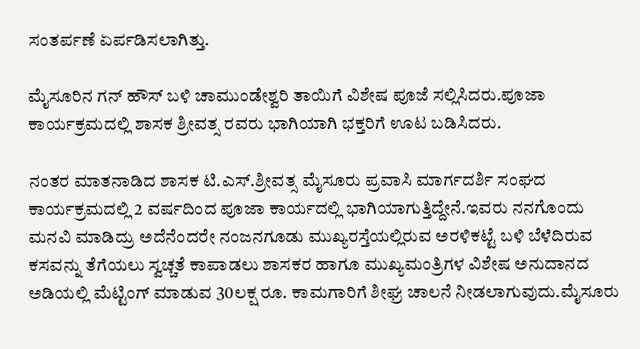ಸಂತರ್ಪಣೆ ಏರ್ಪಡಿಸಲಾಗಿತ್ತು.

ಮೈಸೂರಿನ ಗನ್ ಹೌಸ್ ಬಳಿ ಚಾಮುಂಡೇಶ್ವರಿ ತಾಯಿಗೆ ವಿಶೇಷ ಪೂಜೆ ಸಲ್ಲಿಸಿದರು.ಪೂಜಾ ಕಾರ್ಯಕ್ರಮದಲ್ಲಿ ಶಾಸಕ ಶ್ರೀವತ್ಸ ರವರು ಭಾಗಿಯಾಗಿ ಭಕ್ತರಿಗೆ ಊಟ ಬಡಿಸಿದರು.

ನಂತರ ಮಾತನಾಡಿದ ಶಾಸಕ ಟಿ.ಎಸ್.ಶ್ರೀವತ್ಸ ಮೈಸೂರು ಪ್ರವಾಸಿ ಮಾರ್ಗದರ್ಶಿ ಸಂಘದ ಕಾರ್ಯಕ್ರಮದಲ್ಲಿ 2 ವರ್ಷದಿಂದ ಪೂಜಾ ಕಾರ್ಯದಲ್ಲಿ ಭಾಗಿಯಾಗುತ್ತಿದ್ದೇನೆ.ಇವರು ನನಗೊಂದು
ಮನವಿ ಮಾಡಿದ್ರು ಅದೆನೆಂದರೇ ನಂಜನಗೂಡು ಮುಖ್ಯರಸ್ತೆಯಲ್ಲಿರುವ ಅರಳಿಕಟ್ಟೆ ಬಳಿ ಬೆಳೆದಿರುವ ಕಸವನ್ನು ತೆಗೆಯಲು ಸ್ವಚ್ಚತೆ ಕಾಪಾಡಲು ಶಾಸಕರ ಹಾಗೂ ಮುಖ್ಯಮಂತ್ರಿಗಳ ವಿಶೇಷ ಅನುದಾನದ ಅಡಿಯಲ್ಲಿ ಮೆಟ್ಟಿಂಗ್ ಮಾಡುವ 30ಲಕ್ಷ ರೂ. ಕಾಮಗಾರಿಗೆ ಶೀಘ್ರ ಚಾಲನೆ ನೀಡಲಾಗುವುದು.ಮೈಸೂರು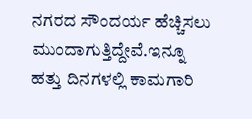ನಗರದ ಸೌಂದರ್ಯ ಹೆಚ್ಚಿಸಲು ಮುಂದಾಗುತ್ತಿದ್ದೇವೆ.ಇನ್ನೂ ಹತ್ತು ದಿನಗಳಲ್ಲಿ ಕಾಮಗಾರಿ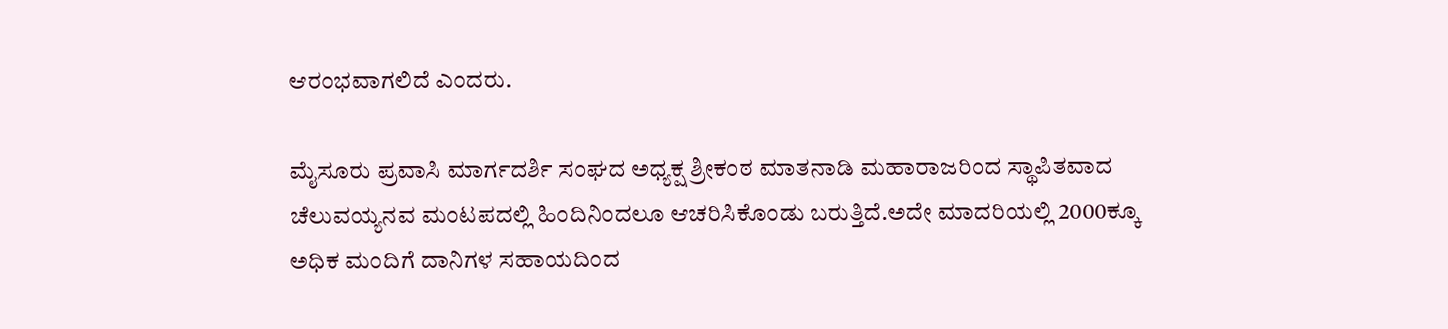ಆರಂಭವಾಗಲಿದೆ ಎಂದರು.

ಮೈಸೂರು ಪ್ರವಾಸಿ ಮಾರ್ಗದರ್ಶಿ ಸಂಘದ ಅಧ್ಯಕ್ಷ ಶ್ರೀಕಂಠ ಮಾತನಾಡಿ ಮಹಾರಾಜರಿಂದ ಸ್ಥಾಪಿತವಾದ ಚೆಲುವಯ್ಯನವ ಮಂಟಪದಲ್ಲಿ ಹಿಂದಿನಿಂದಲೂ ಆಚರಿಸಿಕೊಂಡು ಬರುತ್ತಿದೆ.ಅದೇ ಮಾದರಿಯಲ್ಲಿ 2000ಕ್ಕೂ ಅಧಿಕ ಮಂದಿಗೆ ದಾನಿಗಳ ಸಹಾಯದಿಂದ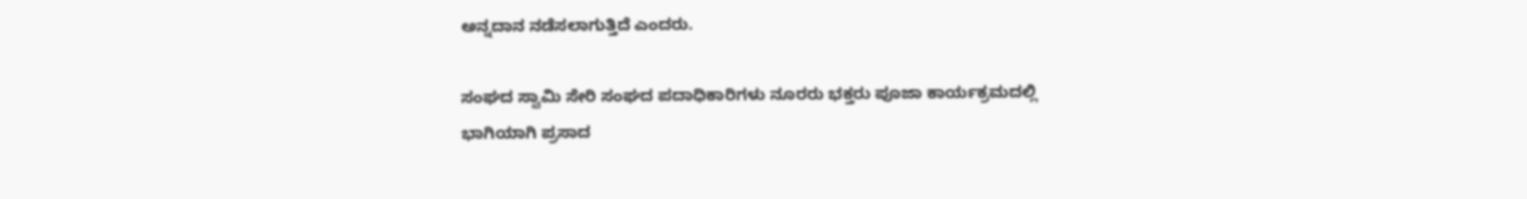ಅನ್ನದಾನ ನಡೆಸಲಾಗುತ್ತಿದೆ ಎಂದರು.

ಸಂಘದ ಸ್ವಾಮಿ ಸೇರಿ ಸಂಘದ ಪದಾಧಿಕಾರಿಗಳು ನೂರರು ಭಕ್ತರು ಪೂಜಾ ಕಾರ್ಯಕ್ರಮದಲ್ಲಿ ಭಾಗಿಯಾಗಿ ಪ್ರಸಾದ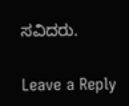ಸವಿದರು.

Leave a Reply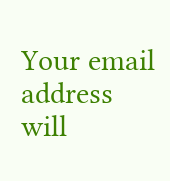Your email address will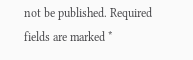not be published. Required fields are marked *